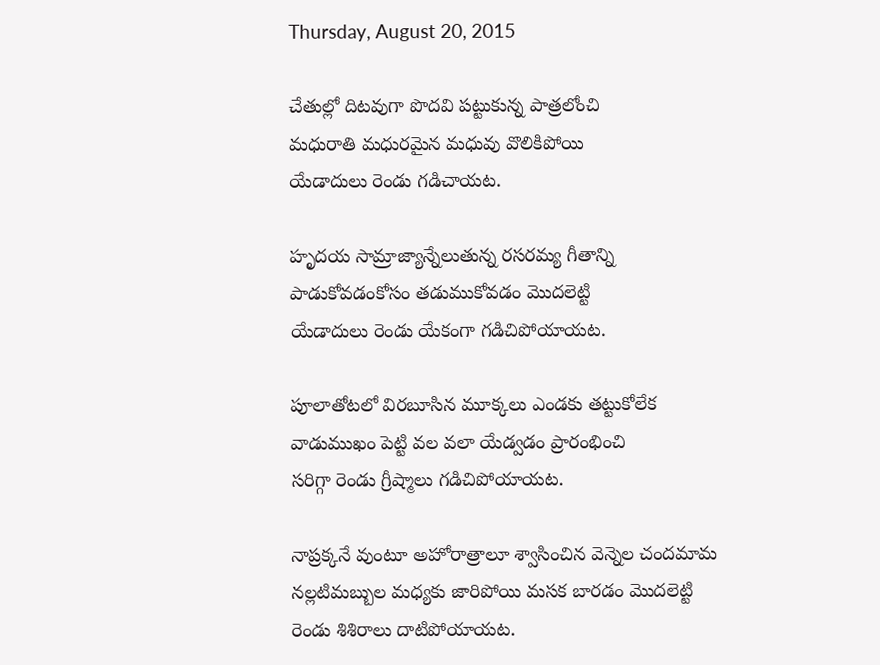Thursday, August 20, 2015

చేతుల్లో దిటవుగా పొదవి పట్టుకున్న పాత్రలోంచి
మధురాతి మధురమైన మధువు వొలికిపోయి
యేడాదులు రెండు గడిచాయట.

హృదయ సామ్రాజ్యాన్నేలుతున్న రసరమ్య గీతాన్ని
పాడుకోవడంకోసం తడుముకోవడం మొదలెట్టి
యేడాదులు రెండు యేకంగా గడిచిపోయాయట.

పూలాతోటలో విరబూసిన మూక్కలు ఎండకు తట్టుకోలేక
వాడుముఖం పెట్టి వల వలా యేడ్వడం ప్రారంభించి
సరిగ్గా రెండు గ్రీష్మాలు గడిచిపోయాయట.

నాప్రక్కనే వుంటూ అహోరాత్రాలూ శ్వాసించిన వెన్నెల చందమామ
నల్లటిమబ్బుల మధ్యకు జారిపోయి మసక బారడం మొదలెట్టి
రెండు శిశిరాలు దాటిపోయాయట.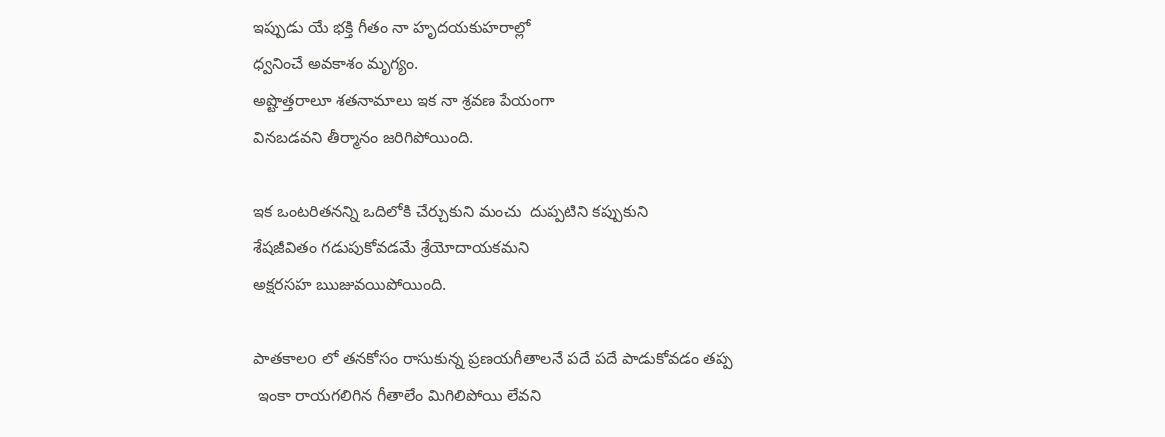ఇప్పుడు యే భక్తి గీతం నా హృదయకుహరాల్లో
ధ్వనించే అవకాశం మృగ్యం.
అష్టొత్తరాలూ శతనామాలు ఇక నా శ్రవణ పేయంగా
వినబడవని తీర్మానం జరిగిపోయింది.

ఇక ఒంటరితనన్ని ఒదిలోకి చేర్చుకుని మంచు  దుప్పటిని కప్పుకుని
శేషజీవితం గడుపుకోవడమే శ్రేయోదాయకమని
అక్షరసహ ఋజువయిపోయింది.

పాతకాలo లో తనకోసం రాసుకున్న ప్రణయగీతాలనే పదే పదే పాడుకోవడం తప్ప
 ఇంకా రాయగలిగిన గీతాలేం మిగిలిపోయి లేవని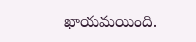ఖాయమయింది.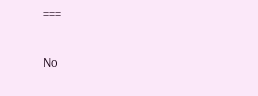===

No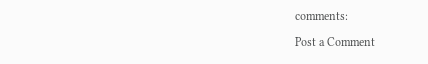comments:

Post a Comment